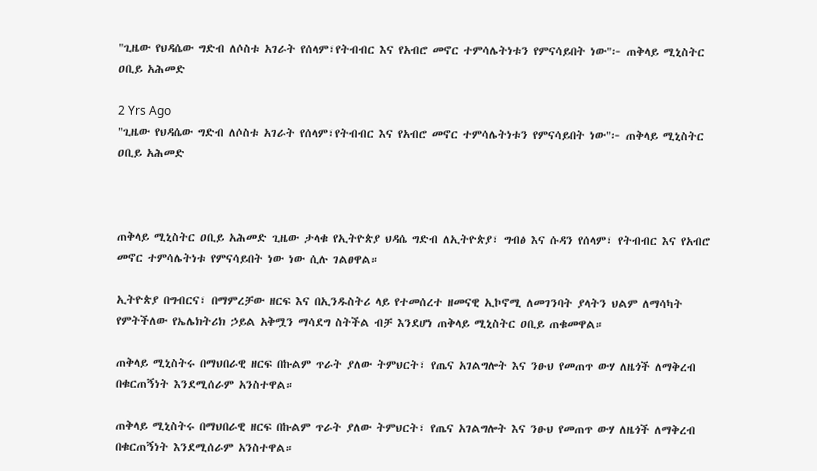"ጊዜው የህዳሴው ግድብ ለሶስቱ አገራት የሰላም፣የትብብር እና የአብሮ መኖር ተምሳሌትነቱን የምናሳይበት ነው"፦ ጠቅላይ ሚኒስትር ዐቢይ አሕመድ

2 Yrs Ago
"ጊዜው የህዳሴው ግድብ ለሶስቱ አገራት የሰላም፣የትብብር እና የአብሮ መኖር ተምሳሌትነቱን የምናሳይበት ነው"፦ ጠቅላይ ሚኒስትር ዐቢይ አሕመድ



ጠቅላይ ሚኒስትር ዐቢይ አሕመድ ጊዜው ታላቁ የኢትዮጵያ ህዳሴ ግድብ ለኢትዮጵያ፣ ግብፅ እና ሱዳን የሰላም፣ የትብብር እና የአብሮ መኖር ተምሳሌትነቱ የምናሳይበት ነው ነው ሲሉ ገልፀዋል።

ኢትዮጵያ በግብርና፣ በማምረቻው ዘርፍ እና በኢንዱስትሪ ላይ የተመሰረተ ዘመናዊ ኢኮኖሚ ለመገንባት ያላትን ህልም ለማሳካት የምትችለው የኤሌክትሪክ ኃይል አቅሟን ማሳደግ ስትችል ብቻ እንደሆነ ጠቅላይ ሚኒስትር ዐቢይ ጠቁመዋል።

ጠቅላይ ሚኒስትሩ በማህበራዊ ዘርፍ በኩልም ጥራት ያለው ትምህርት፣ የጤና አገልግሎት እና ንፁህ የመጠጥ ውሃ ለዜጎች ለማቅረብ በቁርጠኝነት እንደሚሰራም አንስተዋል።

ጠቅላይ ሚኒስትሩ በማህበራዊ ዘርፍ በኩልም ጥራት ያለው ትምህርት፣ የጤና አገልግሎት እና ንፁህ የመጠጥ ውሃ ለዜጎች ለማቅረብ በቁርጠኝነት እንደሚሰራም አንስተዋል።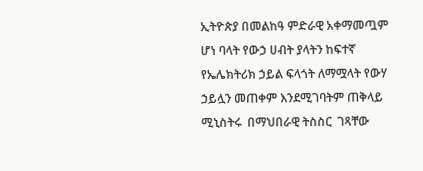ኢትዮጵያ በመልከዓ ምድራዊ አቀማመጧም ሆነ ባላት የውኃ ሀብት ያላትን ከፍተኛ የኤሌክትሪክ ኃይል ፍላጎት ለማሟላት የውሃ ኃይሏን መጠቀም እንደሚገባትም ጠቅላይ ሚኒስትሩ  በማህበራዊ ትስስር  ገጻቸው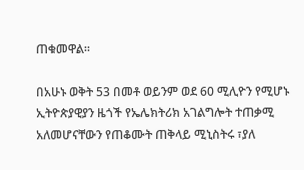ጠቁመዋል።

በአሁኑ ወቅት 53 በመቶ ወይንም ወደ 60 ሚሊዮን የሚሆኑ  ኢትዮጵያዊያን ዜጎች የኤሌክትሪክ አገልግሎት ተጠቃሚ አለመሆናቸውን የጠቆሙት ጠቅላይ ሚኒስትሩ ፣ያለ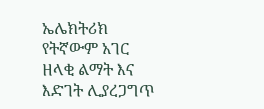ኤሌክትሪክ የትኛውም አገር ዘላቂ ልማት እና እድገት ሊያረጋግጥ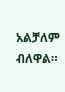አልቻለም ብለዋል።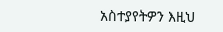አስተያየትዎን እዚህ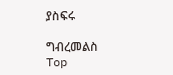ያስፍሩ

ግብረመልስ
Top